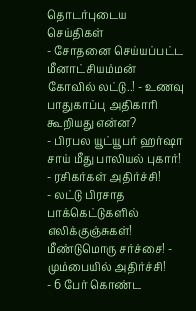தொடர்புடைய செய்திகள்
- சோதனை செய்யப்பட்ட மீனாட்சியம்மன் கோவில் லட்டு..! - உணவு பாதுகாப்பு அதிகாரி கூறியது என்ன?
- பிரபல யூட்யூபர் ஹர்ஷா சாய் மீது பாலியல் புகார்! - ரசிகர்கள் அதிர்ச்சி!
- லட்டு பிரசாத பாக்கெட்டுகளில் எலிக்குஞ்சுகள்! மீண்டுமொரு சர்ச்சை! - மும்பையில் அதிர்ச்சி!
- 6 பேர் கொண்ட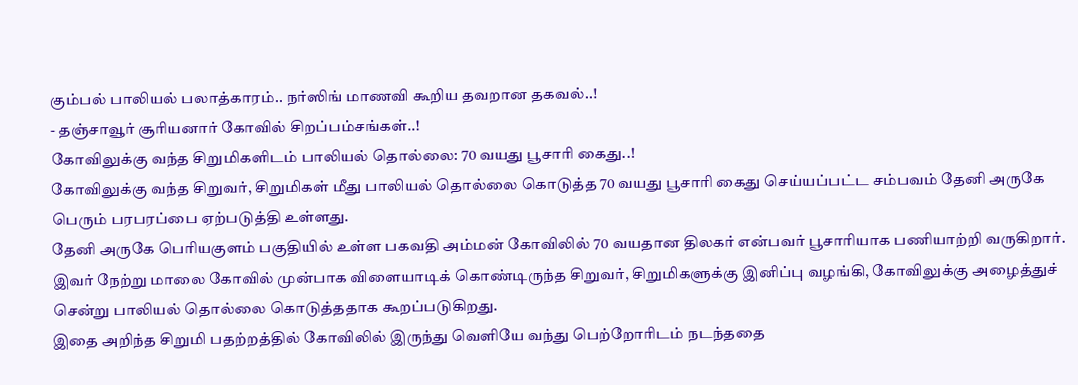கும்பல் பாலியல் பலாத்காரம்.. நர்ஸிங் மாணவி கூறிய தவறான தகவல்..!
- தஞ்சாவூர் சூரியனார் கோவில் சிறப்பம்சங்கள்..!
கோவிலுக்கு வந்த சிறுமிகளிடம் பாலியல் தொல்லை: 70 வயது பூசாரி கைது..!
கோவிலுக்கு வந்த சிறுவர், சிறுமிகள் மீது பாலியல் தொல்லை கொடுத்த 70 வயது பூசாரி கைது செய்யப்பட்ட சம்பவம் தேனி அருகே பெரும் பரபரப்பை ஏற்படுத்தி உள்ளது.
தேனி அருகே பெரியகுளம் பகுதியில் உள்ள பகவதி அம்மன் கோவிலில் 70 வயதான திலகர் என்பவர் பூசாரியாக பணியாற்றி வருகிறார். இவர் நேற்று மாலை கோவில் முன்பாக விளையாடிக் கொண்டிருந்த சிறுவர், சிறுமிகளுக்கு இனிப்பு வழங்கி, கோவிலுக்கு அழைத்துச் சென்று பாலியல் தொல்லை கொடுத்ததாக கூறப்படுகிறது.
இதை அறிந்த சிறுமி பதற்றத்தில் கோவிலில் இருந்து வெளியே வந்து பெற்றோரிடம் நடந்ததை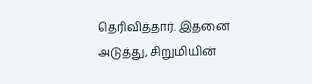தெரிவித்தார். இதனை அடுத்து, சிறுமியின்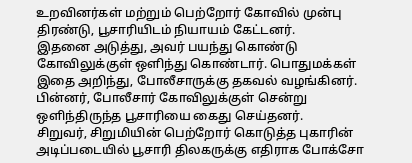உறவினர்கள் மற்றும் பெற்றோர் கோவில் முன்பு திரண்டு, பூசாரியிடம் நியாயம் கேட்டனர்.
இதனை அடுத்து, அவர் பயந்து கொண்டு கோவிலுக்குள் ஒளிந்து கொண்டார். பொதுமக்கள் இதை அறிந்து, போலீசாருக்கு தகவல் வழங்கினர். பின்னர், போலீசார் கோவிலுக்குள் சென்று ஒளிந்திருந்த பூசாரியை கைது செய்தனர்.
சிறுவர், சிறுமியின் பெற்றோர் கொடுத்த புகாரின் அடிப்படையில் பூசாரி திலகருக்கு எதிராக போக்சோ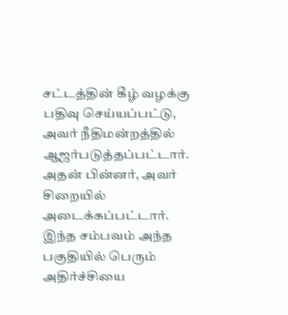சட்டத்தின் கீழ் வழக்கு பதிவு செய்யப்பட்டு, அவர் நீதிமன்றத்தில் ஆஜர்படுத்தப்பட்டார். அதன் பின்னர், அவர் சிறையில் அடைக்கப்பட்டார். இந்த சம்பவம் அந்த பகுதியில் பெரும் அதிர்ச்சியை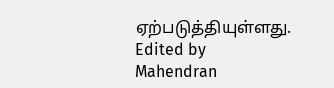ஏற்படுத்தியுள்ளது.
Edited by Mahendran